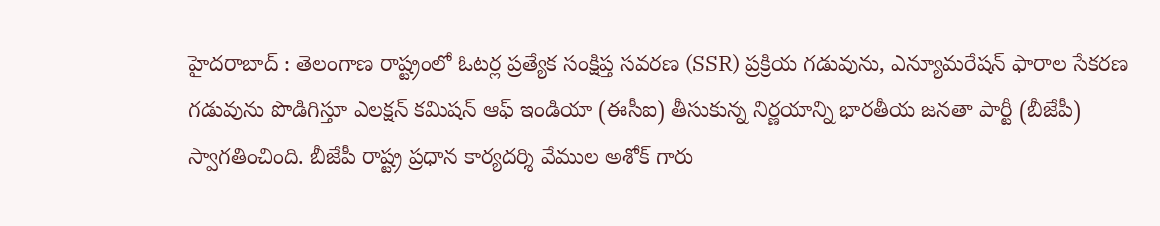హైదరాబాద్ : తెలంగాణ రాష్ట్రంలో ఓటర్ల ప్రత్యేక సంక్షిప్త సవరణ (SSR) ప్రక్రియ గడువును, ఎన్యూమరేషన్ ఫారాల సేకరణ గడువును పొడిగిస్తూ ఎలక్షన్ కమిషన్ ఆఫ్ ఇండియా (ఈసీఐ) తీసుకున్న నిర్ణయాన్ని భారతీయ జనతా పార్టీ (బీజేపీ) స్వాగతించింది. బీజేపీ రాష్ట్ర ప్రధాన కార్యదర్శి వేముల అశోక్ గారు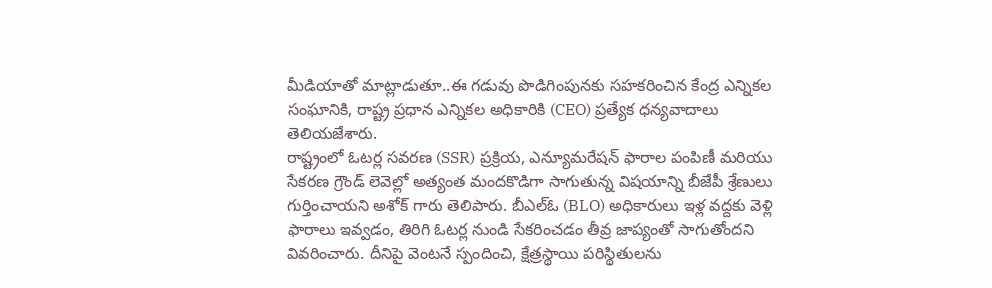మీడియాతో మాట్లాడుతూ..ఈ గడువు పొడిగింపునకు సహకరించిన కేంద్ర ఎన్నికల సంఘానికి, రాష్ట్ర ప్రధాన ఎన్నికల అధికారికి (CEO) ప్రత్యేక ధన్యవాదాలు తెలియజేశారు.
రాష్ట్రంలో ఓటర్ల సవరణ (SSR) ప్రక్రియ, ఎన్యూమరేషన్ ఫారాల పంపిణీ మరియు సేకరణ గ్రౌండ్ లెవెల్లో అత్యంత మందకొడిగా సాగుతున్న విషయాన్ని బీజేపీ శ్రేణులు గుర్తించాయని అశోక్ గారు తెలిపారు. బీఎల్ఓ (BLO) అధికారులు ఇళ్ల వద్దకు వెళ్లి ఫారాలు ఇవ్వడం, తిరిగి ఓటర్ల నుండి సేకరించడం తీవ్ర జాప్యంతో సాగుతోందని వివరించారు. దీనిపై వెంటనే స్పందించి, క్షేత్రస్థాయి పరిస్థితులను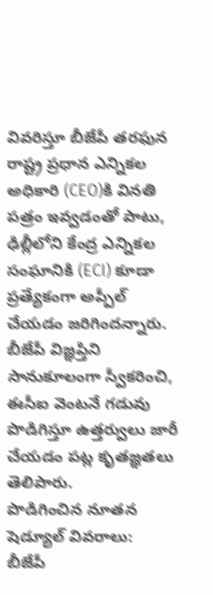వివరిస్తూ బీజేపీ తరఫున రాష్ట్ర ప్రధాన ఎన్నికల అధికారి (CEO)కి వినతి పత్రం ఇవ్వడంతో పాటు, ఢిల్లీలోని కేంద్ర ఎన్నికల సంఘానికి (ECI) కూడా ప్రత్యేకంగా అప్పీల్ చేయడం జరిగిందన్నారు. బీజేపీ విజ్ఞప్తిని సానుకూలంగా స్వీకరించి, ఈసీఐ వెంటనే గడువు పొడిగిస్తూ ఉత్తర్వులు జారీ చేయడం పట్ల కృతజ్ఞతలు తెలిపారు.
పొడిగించిన నూతన షెడ్యూల్ వివరాలు:
బీజేపీ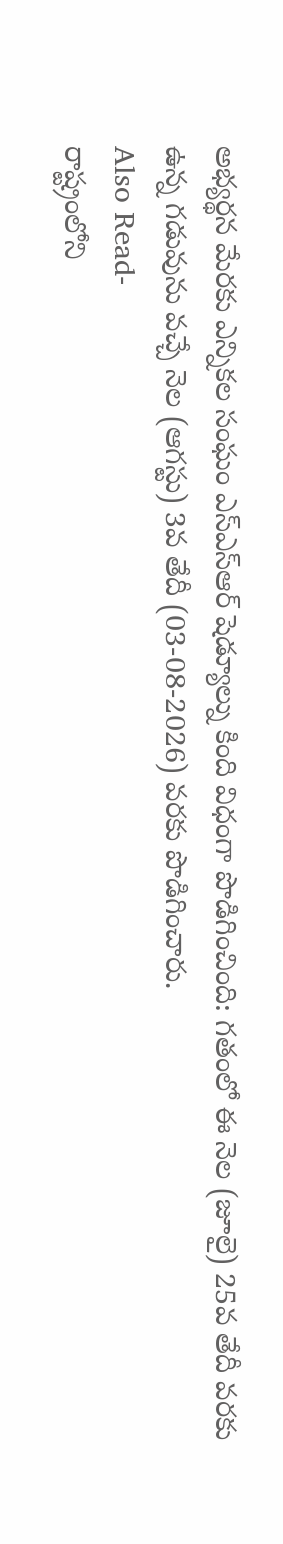అభ్యర్థన మేరకు ఎన్నికల సంఘం ఎస్ఎస్ఆర్ షెడ్యూల్ను కింది విధంగా పొడిగించింది: గతంలో ఈ నెల (జూలై) 25వ తేదీ వరకు ఉన్న గడువును వచ్చే నెల (ఆగస్టు) 3వ తేదీ (03-08-2026) వరకు పొడిగించారు.
Also Read-
రాష్ట్రంలోని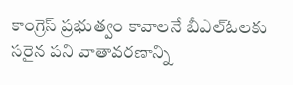కాంగ్రెస్ ప్రభుత్వం కావాలనే బీఎల్ఓలకు సరైన పని వాతావరణాన్ని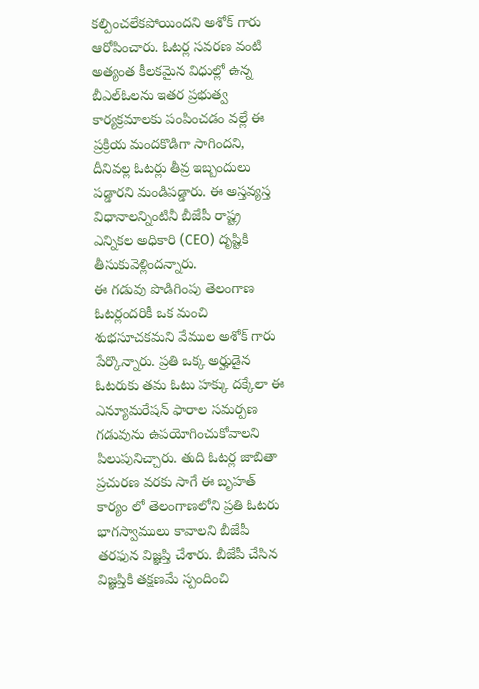కల్పించలేకపోయిందని అశోక్ గారు ఆరోపించారు. ఓటర్ల సవరణ వంటి అత్యంత కీలకమైన విధుల్లో ఉన్న బీఎల్ఓలను ఇతర ప్రభుత్వ కార్యక్రమాలకు పంపించడం వల్లే ఈ ప్రక్రియ మందకొడిగా సాగిందని, దీనివల్ల ఓటర్లు తీవ్ర ఇబ్బందులు పడ్డారని మండిపడ్డారు. ఈ అస్తవ్యస్త విధానాలన్నింటినీ బీజేపీ రాష్ట్ర ఎన్నికల అధికారి (CEO) దృష్టికి తీసుకువెళ్లిందన్నారు.
ఈ గడువు పొడిగింపు తెలంగాణ ఓటర్లందరికీ ఒక మంచి శుభసూచకమని వేముల అశోక్ గారు పేర్కొన్నారు. ప్రతి ఒక్క అర్హుడైన ఓటరుకు తమ ఓటు హక్కు దక్కేలా ఈ ఎన్యూమరేషన్ ఫారాల సమర్పణ గడువును ఉపయోగించుకోవాలని పిలుపునిచ్చారు. తుది ఓటర్ల జాబితా ప్రచురణ వరకు సాగే ఈ బృహత్ కార్యం లో తెలంగాణలోని ప్రతి ఓటరు భాగస్వాములు కావాలని బీజేపీ తరఫున విజ్ఞప్తి చేశారు. బీజేపీ చేసిన విజ్ఞప్తికి తక్షణమే స్పందించి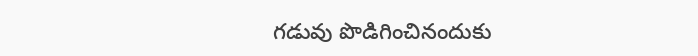గడువు పొడిగించినందుకు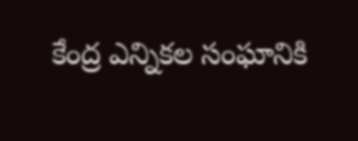కేంద్ర ఎన్నికల సంఘానికి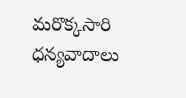మరొక్కసారి ధన్యవాదాలు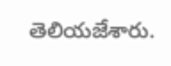తెలియజేశారు.